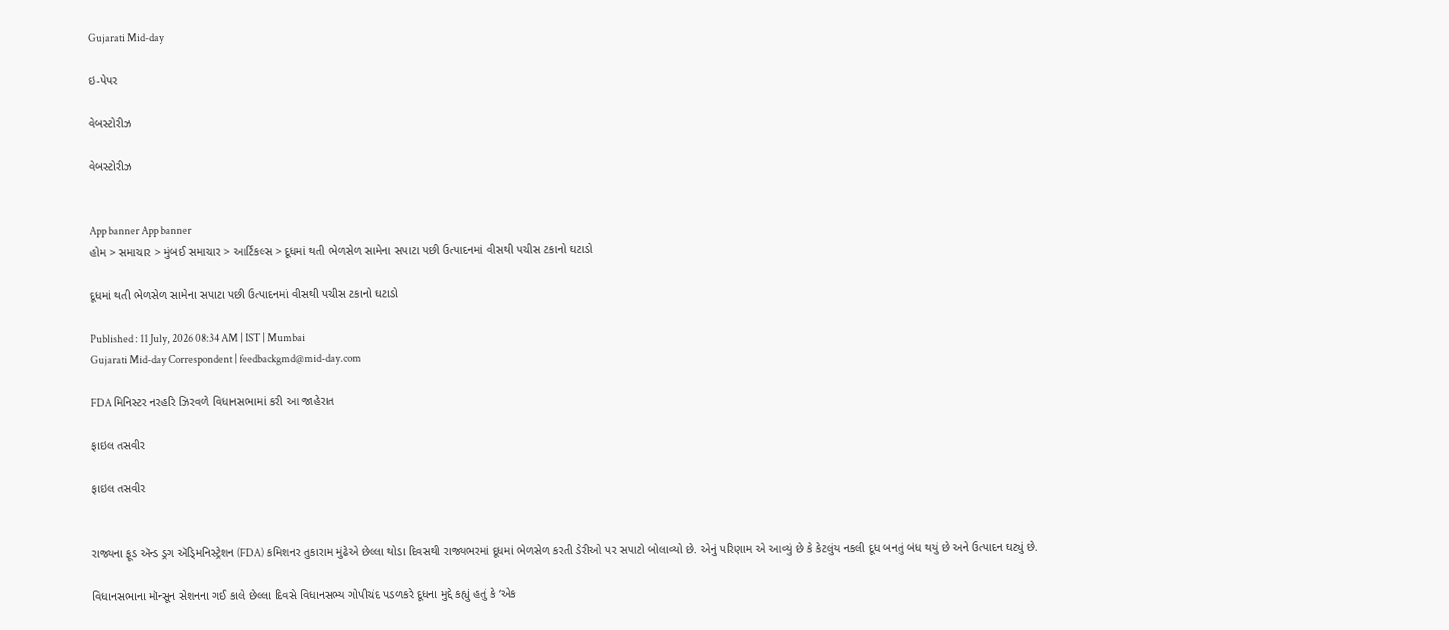Gujarati Mid-day

ઇ-પેપર

વેબસ્ટોરીઝ

વેબસ્ટોરીઝ


App banner App banner
હોમ > સમાચાર > મુંબઈ સમાચાર > આર્ટિકલ્સ > દૂધમાં થતી ભેળસેળ સામેના સપાટા પછી ઉત્પાદનમાં વીસથી પચીસ ટકાનો ઘટાડો

દૂધમાં થતી ભેળસેળ સામેના સપાટા પછી ઉત્પાદનમાં વીસથી પચીસ ટકાનો ઘટાડો

Published : 11 July, 2026 08:34 AM | IST | Mumbai
Gujarati Mid-day Correspondent | feedbackgmd@mid-day.com

FDA મિનિસ્ટર નરહરિ ઝિરવળે વિધાનસભામાં કરી આ જાહેરાત

ફાઇલ તસવીર

ફાઇલ તસવીર


રાજ્યના ફૂડ ઍન્ડ ડ્રગ ઍડ્‍મિનિસ્ટ્રેશન (FDA) કમિશનર તુકારામ મુંઢેએ છેલ્લા થોડા દિવસથી રાજ્યભરમાં દૂધમાં ભેળસેળ કરતી ડેરીઓ પર સપાટો બોલાવ્યો છે. એનું પરિણામ એ આવ્યું છે કે કેટલુંય નકલી દૂધ બનતું બંધ થયું છે અને ઉત્પાદન ઘટ્યું છે.

વિધાનસભાના મૉન્સૂન સેશનના ગઈ કાલે છેલ્લા દિવસે વિધાનસભ્ય ગોપીચંદ પડળકરે દૂધના મુદ્દે કહ્યું હતું કે ‘એક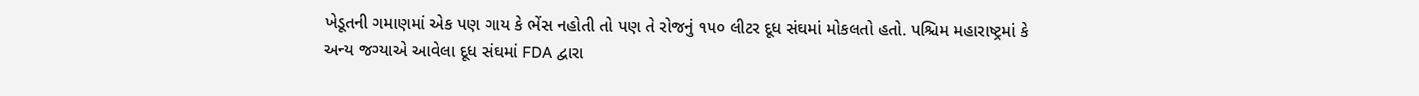ખેડૂતની ગમાણમાં એક પણ ગાય કે ભેંસ નહોતી તો પણ તે રોજનું ૧૫૦ લીટર દૂધ સંઘમાં મોકલતો હતો. પશ્ચિમ મહારાષ્ટ્રમાં કે અન્ય જગ્યાએ આવેલા દૂધ સંઘમાં FDA દ્વારા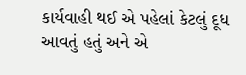કાર્યવાહી થઈ એ પહેલાં કેટલું દૂધ આવતું હતું અને એ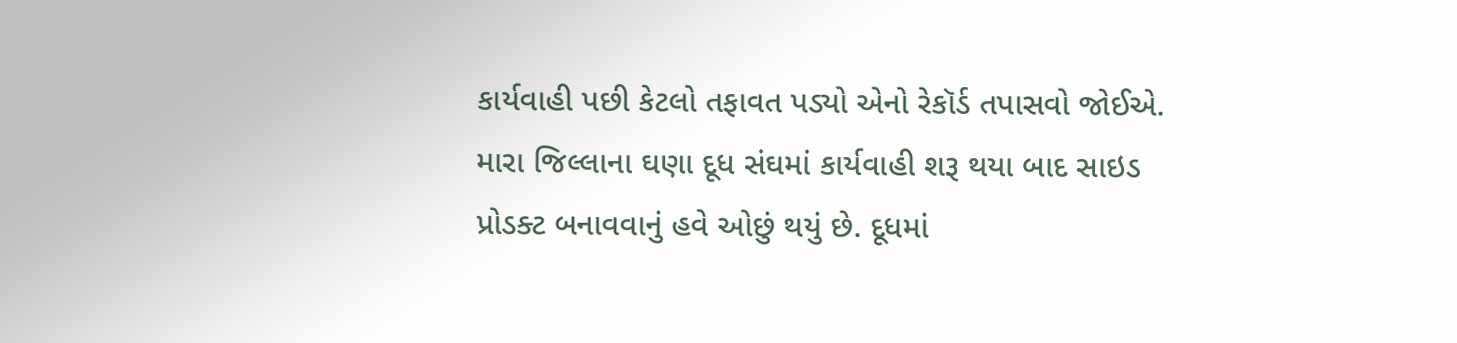કાર્યવાહી પછી કેટલો તફાવત પડ્યો એનો રેકૉર્ડ તપાસવો જોઈએ. મારા જિલ્લાના ઘણા દૂધ સંઘમાં કાર્યવાહી શરૂ થયા બાદ સાઇડ પ્રોડક્ટ બનાવવાનું હવે ઓછું થયું છે. દૂધમાં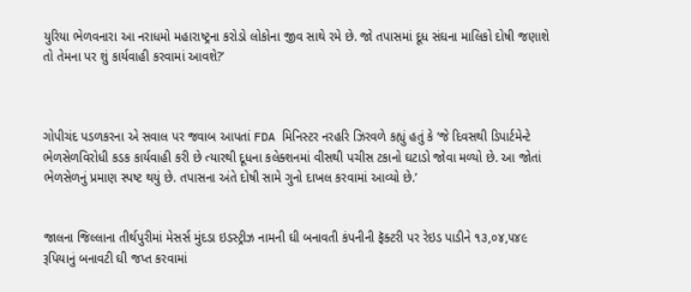યુરિયા ભેળવનારા આ નરાધમો મહારાષ્ટ્રના કરોડો લોકોના જીવ સાથે રમે છે. જો તપાસમાં દૂધ સંઘના માલિકો દોષી જણાશે તો તેમના પર શું કાર્યવાહી કરવામાં આવશે?’



ગોપીચંદ પડળકરના એ સવાલ પર જવાબ આપતાં FDA મિનિસ્ટર નરહરિ ઝિરવળે કહ્યું હતું કે ‘જે દિવસથી ડિપાર્ટમેન્ટે ભેળસેળવિરોધી કડક કાર્યવાહી કરી છે ત્યારથી દૂધના કલેક્શનમાં વીસથી પચીસ ટકાનો ઘટાડો જોવા મળ્યો છે. આ જોતાં ભેળસેળનું પ્રમાણ સ્પષ્ટ થયું છે. તપાસના અંતે દોષી સામે ગુનો દાખલ કરવામાં આવ્યો છે.’


જાલના જિલ્લાના તીર્થપુરીમાં મેસર્સ મુંદડા ઇડસ્ટ્રીઝ નામની ઘી બનાવતી કંપનીની ફૅક્ટરી પર રેઇડ પાડીને ૧૩,૦૪,૫૪૯ રૂપિયાનું બનાવટી ઘી જપ્ત કરવામાં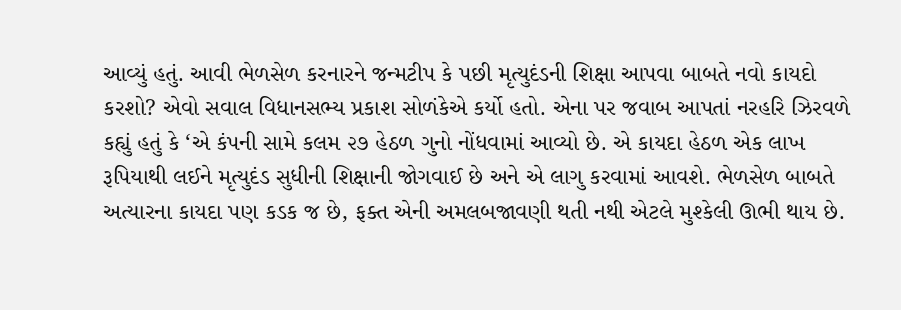આવ્યું હતું. આવી ભેળસેળ કરનારને જન્મટીપ કે પછી મૃત્યુદંડની શિક્ષા આપવા બાબતે નવો કાયદો કરશો? એવો સવાલ વિધાનસભ્ય પ્રકાશ સોળંકેએ કર્યો હતો. એના પર જવાબ આપતાં નરહરિ ઝિરવળે કહ્યું હતું કે ‘એ કંપની સામે કલમ ૨૭ હેઠળ ગુનો નોંધવામાં આવ્યો છે. એ કાયદા હેઠળ એક લાખ રૂપિયાથી લઈને મૃત્યુદંડ સુધીની શિક્ષાની જોગવાઈ છે અને એ લાગુ કરવામાં આવશે. ભેળસેળ બાબતે અત્યારના કાયદા પણ કડક જ છે, ફક્ત એની અમલબજાવણી થતી નથી એટલે મુશ્કેલી ઊભી થાય છે.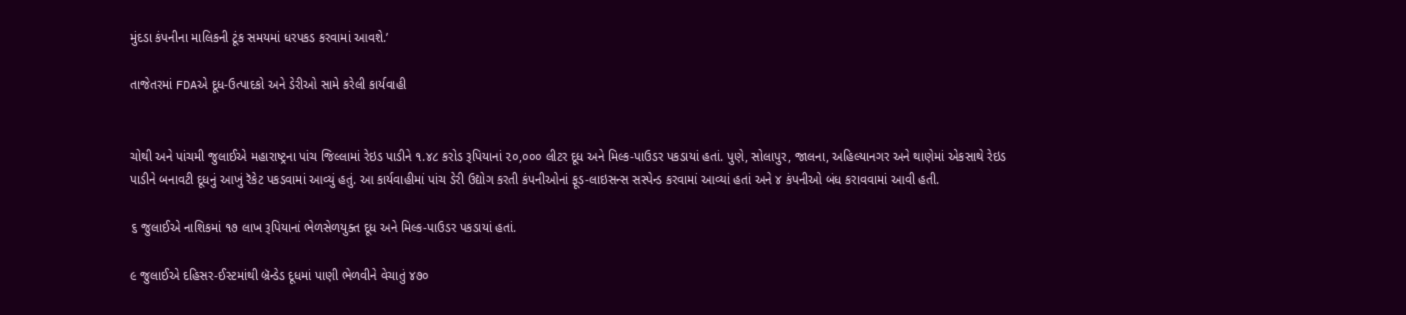મુંદડા કંપનીના માલિકની ટૂંક સમયમાં ધરપકડ કરવામાં આવશે.’

તાજેતરમાં FDAએ દૂધ-ઉત્પાદકો અને ડેરીઓ સામે કરેલી કાર્યવાહી


ચોથી અને પાંચમી જુલાઈએ મહારાષ્ટ્રના પાંચ જિલ્લામાં રેઇડ પાડીને ૧.૪૮ કરોડ રૂપિયાનાં ૨૦,૦૦૦ લીટર દૂધ અને મિલ્ક-પાઉડર પકડાયાં હતાં. પુણે, સોલાપુર, જાલના, અહિલ્યાનગર અને થાણેમાં એકસાથે રેઇડ પાડીને બનાવટી દૂધનું આખું રૅકેટ પકડવામાં આવ્યું હતું. આ કાર્યવાહીમાં પાંચ ડેરી ઉદ્યોગ કરતી કંપનીઓનાં ફૂડ-લાઇસન્સ સસ્પેન્ડ કરવામાં આવ્યાં હતાં અને ૪ કંપનીઓ બંધ કરાવવામાં આવી હતી.

૬ જુલાઈએ નાશિકમાં ૧૭ લાખ રૂપિયાનાં ભેળસેળયુક્ત દૂધ અને મિલ્ક-પાઉડર પકડાયાં હતાં.

૯ જુલાઈએ દહિસર-ઈસ્ટમાંથી બ્રૅન્ડેડ દૂધમાં પાણી ભેળવીને વેચાતું ૪૭૦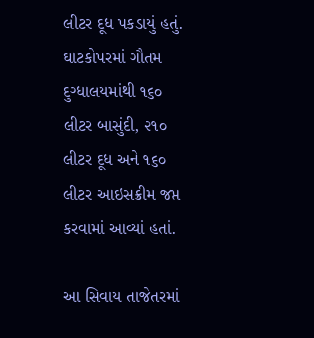લીટર દૂધ પકડાયું હતું. ઘાટકોપરમાં ગૌતમ દુગ્ધાલયમાંથી ૧૬૦ લીટર બાસુંદી, ૨૧૦ લીટર દૂધ અને ૧૬૦ લીટર આઇસક્રીમ જપ્ત કરવામાં આવ્યાં હતાં.

આ સિવાય તાજેતરમાં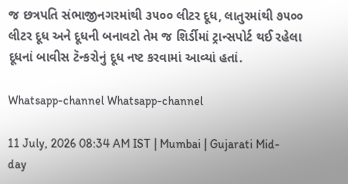જ છત્રપતિ સંભાજીનગરમાંથી ૩૫૦૦ લીટર દૂધ, લાતુરમાંથી ૭૫૦૦ લીટર દૂધ અને દૂધની બનાવટો તેમ જ શિર્ડીમાં ટ્રાન્સપોર્ટ થઈ રહેલા દૂધનાં બાવીસ ટૅન્કરોનું દૂધ નષ્ટ કરવામાં આવ્યાં હતાં.

Whatsapp-channel Whatsapp-channel

11 July, 2026 08:34 AM IST | Mumbai | Gujarati Mid-day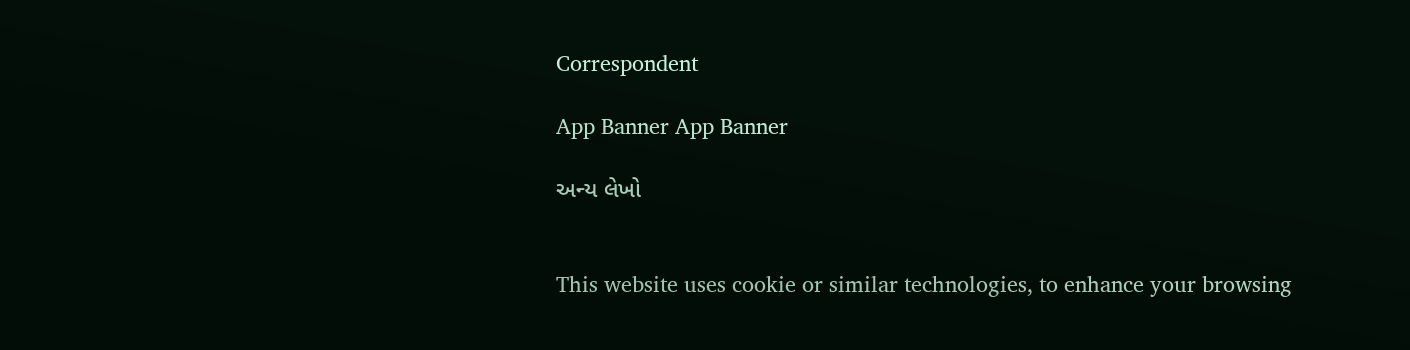Correspondent

App Banner App Banner

અન્ય લેખો


This website uses cookie or similar technologies, to enhance your browsing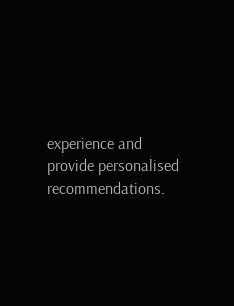experience and provide personalised recommendations.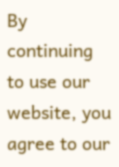By continuing to use our website, you agree to our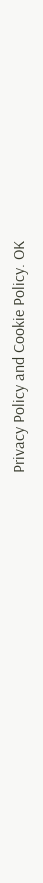Privacy Policy and Cookie Policy. OK